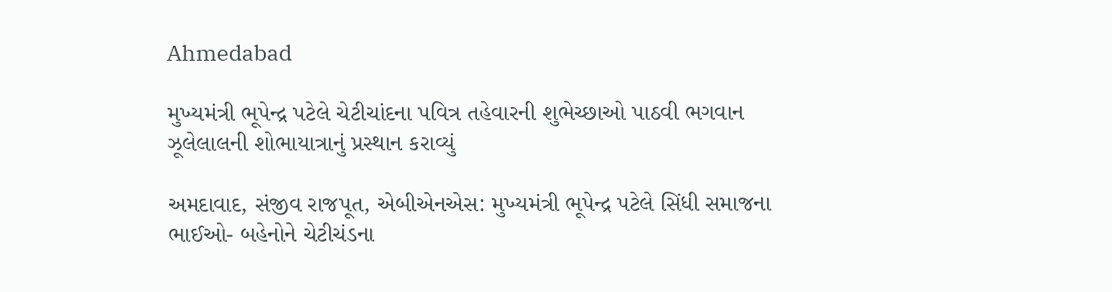Ahmedabad

મુખ્યમંત્રી ભૂપેન્દ્ર પટેલે ચેટીચાંદના પવિત્ર તહેવારની શુભેચ્છાઓ પાઠવી ભગવાન ઝૂલેલાલની શોભાયાત્રાનું પ્રસ્થાન કરાવ્યું

અમદાવાદ, સંજીવ રાજપૂત, એબીએનએસ: મુખ્યમંત્રી ભૂપેન્દ્ર પટેલે સિંધી સમાજના ભાઈઓ- બહેનોને ચેટીચંડના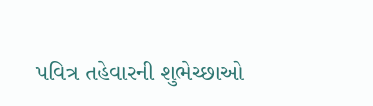પવિત્ર તહેવારની શુભેચ્છાઓ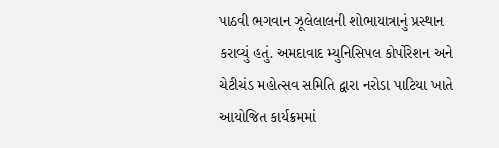પાઠવી ભગવાન ઝૂલેલાલની શોભાયાત્રાનું પ્રસ્થાન કરાવ્યું હતું. અમદાવાદ મ્યુનિસિપલ કોર્પોરેશન અને ચેટીચંડ મહોત્સવ સમિતિ દ્વારા નરોડા પાટિયા ખાતે આયોજિત કાર્યક્રમમાં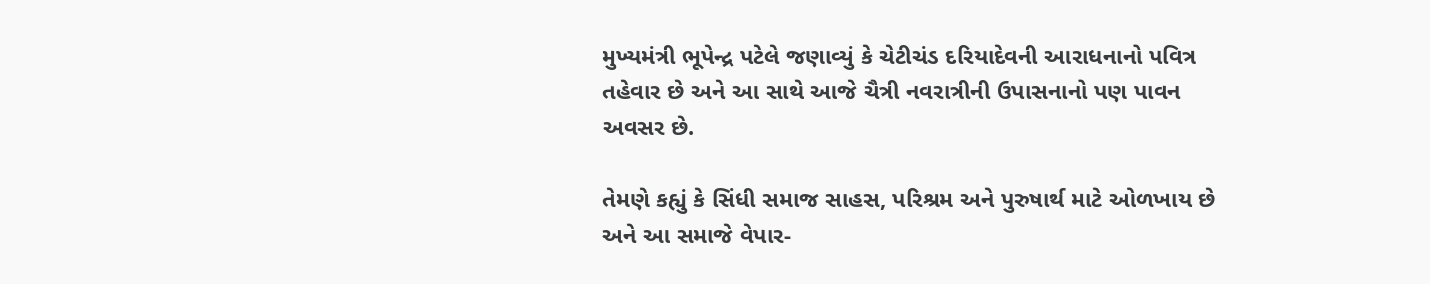મુખ્યમંત્રી ભૂપેન્દ્ર પટેલે જણાવ્યું કે ચેટીચંડ દરિયાદેવની આરાધનાનો પવિત્ર તહેવાર છે અને આ સાથે આજે ચૈત્રી નવરાત્રીની ઉપાસનાનો પણ પાવન અવસર છે.

તેમણે કહ્યું કે સિંધી સમાજ સાહસ, પરિશ્રમ અને પુરુષાર્થ માટે ઓળખાય છે અને આ સમાજે વેપાર-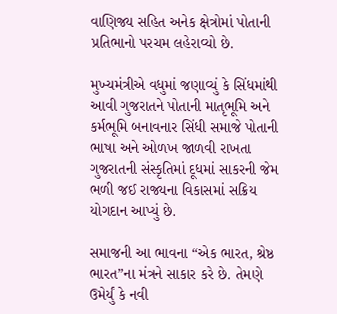વાણિજ્ય સહિત અનેક ક્ષેત્રોમાં પોતાની પ્રતિભાનો પરચમ લહેરાવ્યો છે.

મુખ્યમંત્રીએ વધુમાં જણાવ્યું કે સિંધમાંથી આવી ગુજરાતને પોતાની માતૃભૂમિ અને કર્મભૂમિ બનાવનાર સિંધી સમાજે પોતાની ભાષા અને ઓળખ જાળવી રાખતા ગુજરાતની સંસ્કૃતિમાં દૂધમાં સાકરની જેમ ભળી જઈ રાજ્યના વિકાસમાં સક્રિય યોગદાન આપ્યું છે.

સમાજની આ ભાવના “એક ભારત, શ્રેષ્ઠ ભારત”ના મંત્રને સાકાર કરે છે. તેમણે ઉમેર્યું કે નવી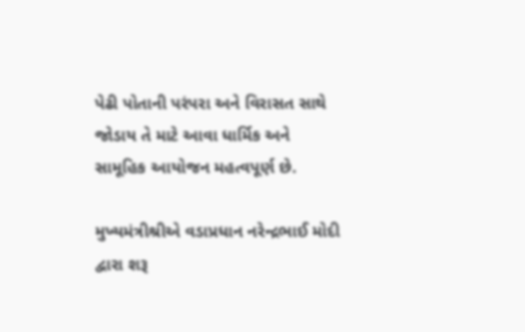પેઢી પોતાની પરંપરા અને વિરાસત સાથે જોડાય તે માટે આવા ધાર્મિક અને સામૂહિક આયોજન મહત્વપૂર્ણ છે.

મુખ્યમંત્રીશ્રીએ વડાપ્રધાન નરેન્દ્રભાઈ મોદી દ્વારા શરૂ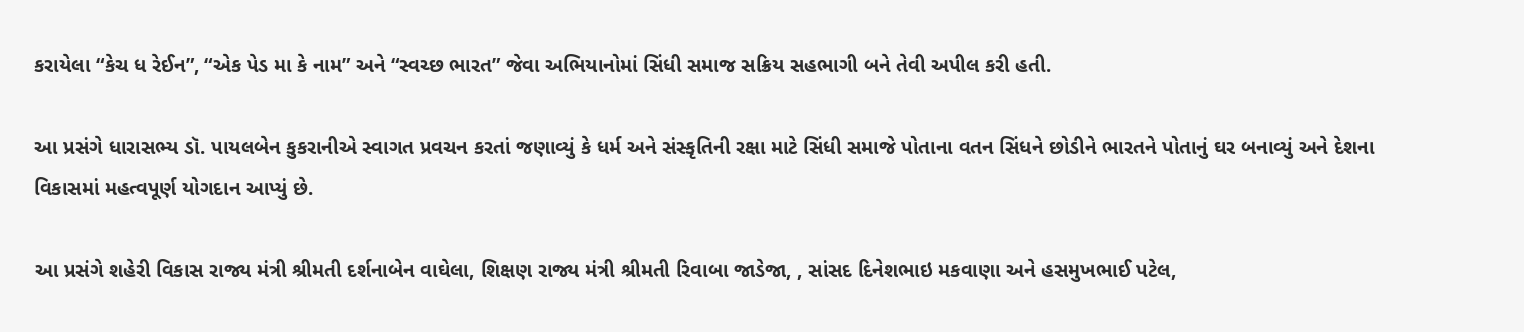કરાયેલા “કેચ ધ રેઈન”, “એક પેડ મા કે નામ” અને “સ્વચ્છ ભારત” જેવા અભિયાનોમાં સિંધી સમાજ સક્રિય સહભાગી બને તેવી અપીલ કરી હતી.

આ પ્રસંગે ધારાસભ્ય ડૉ. પાયલબેન કુકરાનીએ સ્વાગત પ્રવચન કરતાં જણાવ્યું કે ધર્મ અને સંસ્કૃતિની રક્ષા માટે સિંધી સમાજે પોતાના વતન સિંધને છોડીને ભારતને પોતાનું ઘર બનાવ્યું અને દેશના વિકાસમાં મહત્વપૂર્ણ યોગદાન આપ્યું છે.

આ પ્રસંગે શહેરી વિકાસ રાજ્ય મંત્રી શ્રીમતી દર્શનાબેન વાઘેલા, શિક્ષણ રાજ્ય મંત્રી શ્રીમતી રિવાબા જાડેજા, , સાંસદ દિનેશભાઇ મકવાણા અને હસમુખભાઈ પટેલ,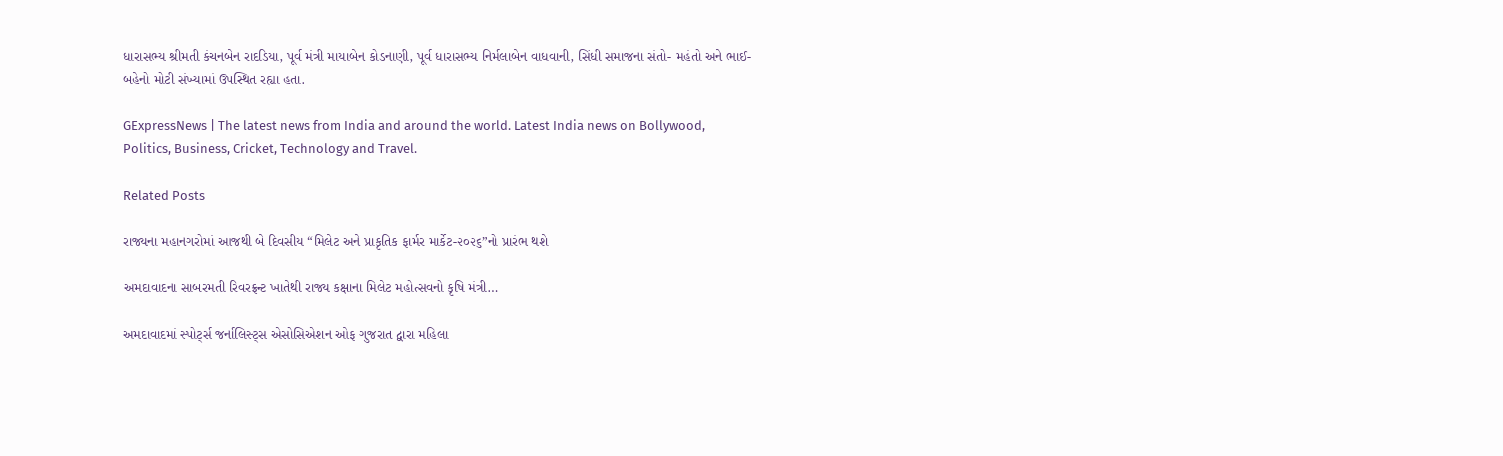ધારાસભ્ય શ્રીમતી કંચનબેન રાદડિયા, પૂર્વ મંત્રી માયાબેન કોડનાણી, પૂર્વ ધારાસભ્ય નિર્મલાબેન વાધવાની, સિંધી સમાજના સંતો- મહંતો અને ભાઈ- બહેનો મોટી સંખ્યામાં ઉપસ્થિત રહ્યા હતા.

GExpressNews | The latest news from India and around the world. Latest India news on Bollywood, Politics, Business, Cricket, Technology and Travel.

Related Posts

રાજ્યના મહાનગરોમાં આજથી બે દિવસીય “મિલેટ અને પ્રાકૃતિક ફાર્મર માર્કેટ-૨૦૨૬”નો પ્રારંભ થશે

અમદાવાદના સાબરમતી રિવરફ્રન્ટ ખાતેથી રાજ્ય કક્ષાના મિલેટ મહોત્સવનો કૃષિ મંત્રી…

અમદાવાદમાં સ્પોર્ટ્સ જર્નાલિસ્ટ્સ એસોસિએશન ઓફ ગુજરાત દ્વારા મહિલા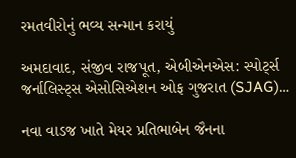રમતવીરોનું ભવ્ય સન્માન કરાયું

અમદાવાદ, સંજીવ રાજપૂત, એબીએનએસ: સ્પોર્ટ્સ જર્નાલિસ્ટ્સ એસોસિએશન ઓફ ગુજરાત (SJAG)…

નવા વાડજ ખાતે મેયર પ્રતિભાબેન જૈનના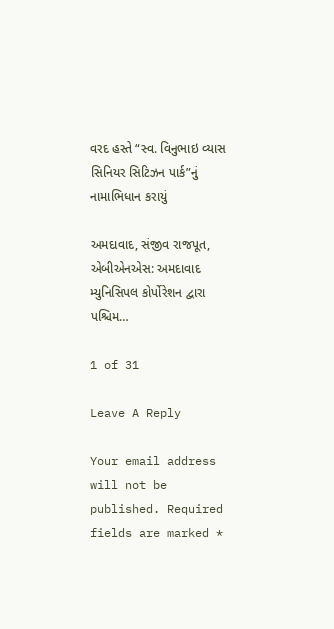વરદ હસ્તે “સ્વ. વિનુભાઇ વ્યાસ સિનિયર સિટિઝન પાર્ક”નું નામાભિધાન કરાયું

અમદાવાદ, સંજીવ રાજપૂત, એબીએનએસ: અમદાવાદ મ્યુનિસિપલ કોર્પોરેશન દ્વારા પશ્ચિમ…

1 of 31

Leave A Reply

Your email address will not be published. Required fields are marked *